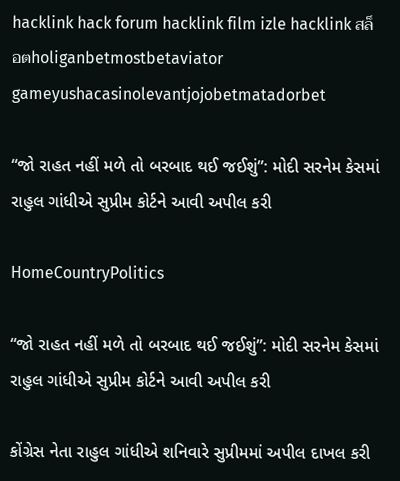hacklink hack forum hacklink film izle hacklink สล็อตholiganbetmostbetaviator gameyushacasinolevantjojobetmatadorbet

“જો રાહત નહીં મળે તો બરબાદ થઈ જઈશું”: મોદી સરનેમ કેસમાં રાહુલ ગાંધીએ સુપ્રીમ કોર્ટને આવી અપીલ કરી

HomeCountryPolitics

“જો રાહત નહીં મળે તો બરબાદ થઈ જઈશું”: મોદી સરનેમ કેસમાં રાહુલ ગાંધીએ સુપ્રીમ કોર્ટને આવી અપીલ કરી

કોંગ્રેસ નેતા રાહુલ ગાંધીએ શનિવારે સુપ્રીમમાં અપીલ દાખલ કરી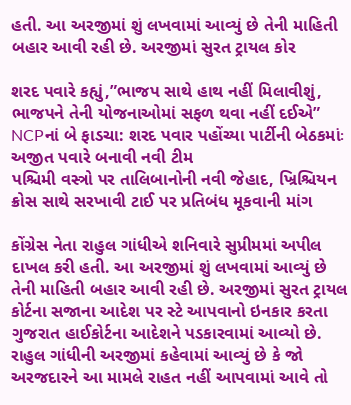હતી. આ અરજીમાં શું લખવામાં આવ્યું છે તેની માહિતી બહાર આવી રહી છે. અરજીમાં સુરત ટ્રાયલ કોર

શરદ પવારે કહ્યું,”ભાજપ સાથે હાથ નહીં મિલાવીશું, ભાજપને તેની યોજનાઓમાં સફળ થવા નહીં દઈએ”
NCPનાં બે ફાડચા: શરદ પવાર પહોંચ્યા પાર્ટીની બેઠકમાંઃ અજીત પવારે બનાવી નવી ટીમ
પશ્ચિમી વસ્ત્રો પર તાલિબાનોની નવી જેહાદ, ખ્રિશ્ચિયન ક્રોસ સાથે સરખાવી ટાઈ પર પ્રતિબંધ મૂકવાની માંગ

કોંગ્રેસ નેતા રાહુલ ગાંધીએ શનિવારે સુપ્રીમમાં અપીલ દાખલ કરી હતી. આ અરજીમાં શું લખવામાં આવ્યું છે તેની માહિતી બહાર આવી રહી છે. અરજીમાં સુરત ટ્રાયલ કોર્ટના સજાના આદેશ પર સ્ટે આપવાનો ઇનકાર કરતા ગુજરાત હાઈકોર્ટના આદેશને પડકારવામાં આવ્યો છે. રાહુલ ગાંધીની અરજીમાં કહેવામાં આવ્યું છે કે જો અરજદારને આ મામલે રાહત નહીં આપવામાં આવે તો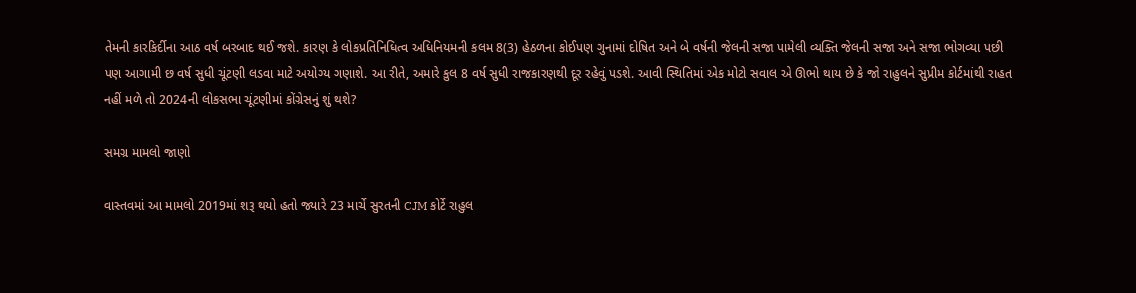તેમની કારકિર્દીના આઠ વર્ષ બરબાદ થઈ જશે. કારણ કે લોકપ્રતિનિધિત્વ અધિનિયમની કલમ 8(3) હેઠળના કોઈપણ ગુનામાં દોષિત અને બે વર્ષની જેલની સજા પામેલી વ્યક્તિ જેલની સજા અને સજા ભોગવ્યા પછી પણ આગામી છ વર્ષ સુધી ચૂંટણી લડવા માટે અયોગ્ય ગણાશે. આ રીતે, અમારે કુલ 8 વર્ષ સુધી રાજકારણથી દૂર રહેવું પડશે. આવી સ્થિતિમાં એક મોટો સવાલ એ ઊભો થાય છે કે જો રાહુલને સુપ્રીમ કોર્ટમાંથી રાહત નહીં મળે તો 2024ની લોકસભા ચૂંટણીમાં કોંગ્રેસનું શું થશે?

સમગ્ર મામલો જાણો

વાસ્તવમાં આ મામલો 2019માં શરૂ થયો હતો જ્યારે 23 માર્ચે સુરતની CJM કોર્ટે રાહુલ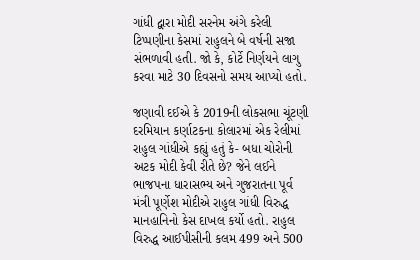ગાંધી દ્વારા મોદી સરનેમ અંગે કરેલી ટિપ્પણીના કેસમાં રાહુલને બે વર્ષની સજા સંભળાવી હતી. જો કે, કોર્ટે નિર્ણયને લાગુ કરવા માટે 30 દિવસનો સમય આપ્યો હતો.

જણાવી દઈએ કે 2019ની લોકસભા ચૂંટણી દરમિયાન કર્ણાટકના કોલારમાં એક રેલીમાં રાહુલ ગાંધીએ કહ્યું હતું કે- બધા ચોરોની અટક મોદી કેવી રીતે છે? જેને લઈને ભાજપના ધારાસભ્ય અને ગુજરાતના પૂર્વ મંત્રી પૂર્ણેશ મોદીએ રાહુલ ગાંધી વિરુદ્ધ માનહાનિનો કેસ દાખલ કર્યો હતો. રાહુલ વિરુદ્ધ આઈપીસીની કલમ 499 અને 500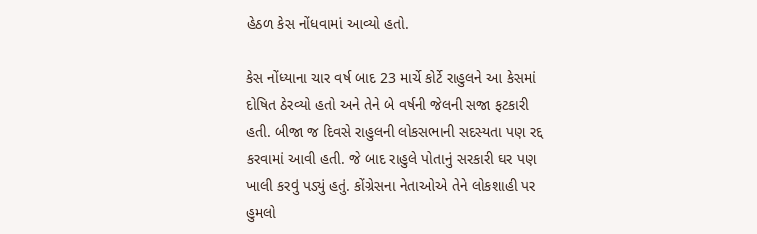હેઠળ કેસ નોંધવામાં આવ્યો હતો.

કેસ નોંધ્યાના ચાર વર્ષ બાદ 23 માર્ચે કોર્ટે રાહુલને આ કેસમાં દોષિત ઠેરવ્યો હતો અને તેને બે વર્ષની જેલની સજા ફટકારી હતી. બીજા જ દિવસે રાહુલની લોકસભાની સદસ્યતા પણ રદ્દ કરવામાં આવી હતી. જે બાદ રાહુલે પોતાનું સરકારી ઘર પણ ખાલી કરવું પડ્યું હતું. કોંગ્રેસના નેતાઓએ તેને લોકશાહી પર હુમલો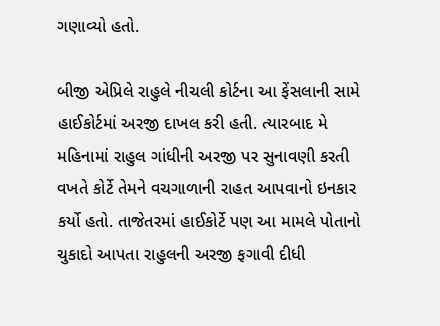ગણાવ્યો હતો.

બીજી એપ્રિલે રાહુલે નીચલી કોર્ટના આ ફેંસલાની સામે હાઈકોર્ટમાં અરજી દાખલ કરી હતી. ત્યારબાદ મે મહિનામાં રાહુલ ગાંધીની અરજી પર સુનાવણી કરતી વખતે કોર્ટે તેમને વચગાળાની રાહત આપવાનો ઇનકાર કર્યો હતો. તાજેતરમાં હાઈકોર્ટે પણ આ મામલે પોતાનો ચુકાદો આપતા રાહુલની અરજી ફગાવી દીધી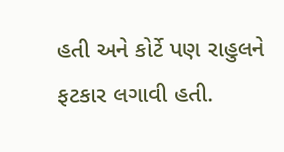હતી અને કોર્ટે પણ રાહુલને ફટકાર લગાવી હતી.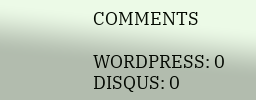COMMENTS

WORDPRESS: 0
DISQUS: 0